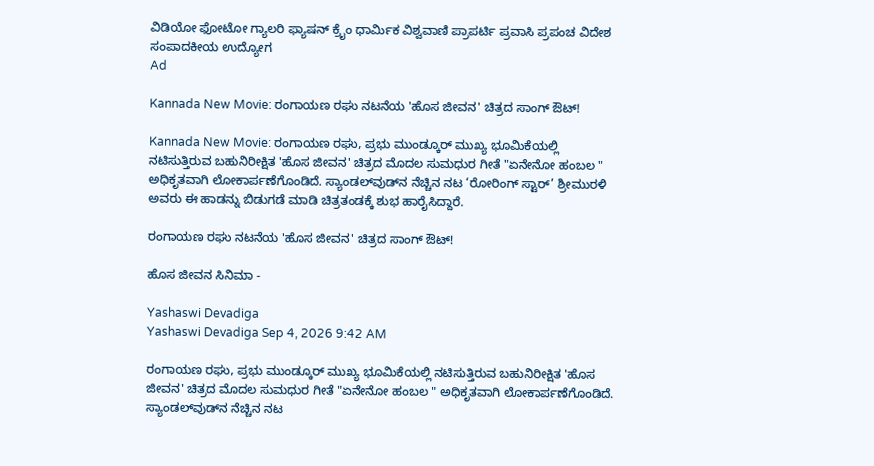ವಿಡಿಯೋ ಫೋಟೋ ಗ್ಯಾಲರಿ ಫ್ಯಾಷನ್ ಕ್ರೈಂ ಧಾರ್ಮಿಕ ವಿಶ್ವವಾಣಿ ಪ್ರಾಪರ್ಟಿ ಪ್ರವಾಸಿ ಪ್ರಪಂಚ ವಿದೇಶ ಸಂಪಾದಕೀಯ ಉದ್ಯೋಗ
Ad

Kannada New Movie: ರಂಗಾಯಣ ರಘು ನಟನೆಯ 'ಹೊಸ ಜೀವನ' ಚಿತ್ರದ ಸಾಂಗ್‌ ಔಟ್‌!

Kannada New Movie: ರಂಗಾಯಣ ರಘು, ಪ್ರಭು ಮುಂಡ್ಕೂರ್ ಮುಖ್ಯ ಭೂಮಿಕೆಯಲ್ಲಿ ನಟಿಸುತ್ತಿರುವ ಬಹುನಿರೀಕ್ಷಿತ 'ಹೊಸ ಜೀವನ' ಚಿತ್ರದ ಮೊದಲ ಸುಮಧುರ ಗೀತೆ "ಏನೇನೋ ಹಂಬಲ " ಅಧಿಕೃತವಾಗಿ ಲೋಕಾರ್ಪಣೆಗೊಂಡಿದೆ. ಸ್ಯಾಂಡಲ್‌ವುಡ್‌ನ ನೆಚ್ಚಿನ ನಟ ‘ರೋರಿಂಗ್ ಸ್ಟಾರ್’ ಶ್ರೀಮುರಳಿ ಅವರು ಈ ಹಾಡನ್ನು ಬಿಡುಗಡೆ ಮಾಡಿ ಚಿತ್ರತಂಡಕ್ಕೆ ಶುಭ ಹಾರೈಸಿದ್ದಾರೆ.

ರಂಗಾಯಣ ರಘು ನಟನೆಯ 'ಹೊಸ ಜೀವನ' ಚಿತ್ರದ ಸಾಂಗ್‌ ಔಟ್‌!

ಹೊಸ ಜೀವನ ಸಿನಿಮಾ -

Yashaswi Devadiga
Yashaswi Devadiga Sep 4, 2026 9:42 AM

ರಂಗಾಯಣ ರಘು, ಪ್ರಭು ಮುಂಡ್ಕೂರ್ ಮುಖ್ಯ ಭೂಮಿಕೆಯಲ್ಲಿ ನಟಿಸುತ್ತಿರುವ ಬಹುನಿರೀಕ್ಷಿತ 'ಹೊಸ ಜೀವನ' ಚಿತ್ರದ ಮೊದಲ ಸುಮಧುರ ಗೀತೆ "ಏನೇನೋ ಹಂಬಲ " ಅಧಿಕೃತವಾಗಿ ಲೋಕಾರ್ಪಣೆಗೊಂಡಿದೆ. ಸ್ಯಾಂಡಲ್‌ವುಡ್‌ನ ನೆಚ್ಚಿನ ನಟ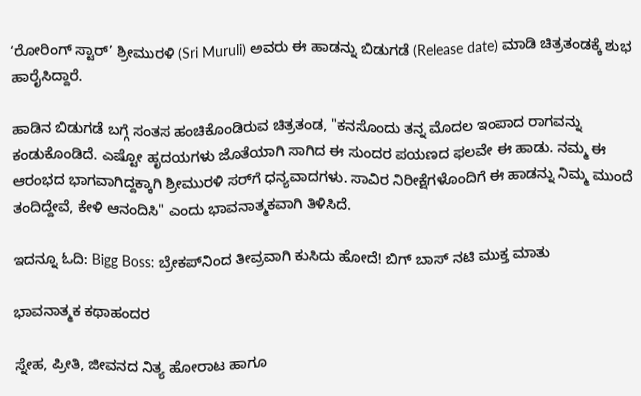‘ರೋರಿಂಗ್ ಸ್ಟಾರ್’ ಶ್ರೀಮುರಳಿ (Sri Muruli) ಅವರು ಈ ಹಾಡನ್ನು ಬಿಡುಗಡೆ (Release date) ಮಾಡಿ ಚಿತ್ರತಂಡಕ್ಕೆ ಶುಭ ಹಾರೈಸಿದ್ದಾರೆ.

ಹಾಡಿನ ಬಿಡುಗಡೆ ಬಗ್ಗೆ ಸಂತಸ ಹಂಚಿಕೊಂಡಿರುವ ಚಿತ್ರತಂಡ, "ಕನಸೊಂದು ತನ್ನ ಮೊದಲ ಇಂಪಾದ ರಾಗವನ್ನು ಕಂಡುಕೊಂಡಿದೆ. ಎಷ್ಟೋ ಹೃದಯಗಳು ಜೊತೆಯಾಗಿ ಸಾಗಿದ ಈ ಸುಂದರ ಪಯಣದ ಫಲವೇ ಈ ಹಾಡು. ನಮ್ಮ ಈ ಆರಂಭದ ಭಾಗವಾಗಿದ್ದಕ್ಕಾಗಿ ಶ್ರೀಮುರಳಿ ಸರ್‌ಗೆ ಧನ್ಯವಾದಗಳು. ಸಾವಿರ ನಿರೀಕ್ಷೆಗಳೊಂದಿಗೆ ಈ ಹಾಡನ್ನು ನಿಮ್ಮ ಮುಂದೆ ತಂದಿದ್ದೇವೆ, ಕೇಳಿ ಆನಂದಿಸಿ" ಎಂದು ಭಾವನಾತ್ಮಕವಾಗಿ ತಿಳಿಸಿದೆ.

ಇದನ್ನೂ ಓದಿ: Bigg Boss: ಬ್ರೇಕಪ್‌ನಿಂದ ತೀವ್ರವಾಗಿ ಕುಸಿದು ಹೋದೆ! ಬಿಗ್ ಬಾಸ್ ನಟಿ ಮುಕ್ತ ಮಾತು

ಭಾವನಾತ್ಮಕ ಕಥಾಹಂದರ

ಸ್ನೇಹ, ಪ್ರೀತಿ, ಜೀವನದ ನಿತ್ಯ ಹೋರಾಟ ಹಾಗೂ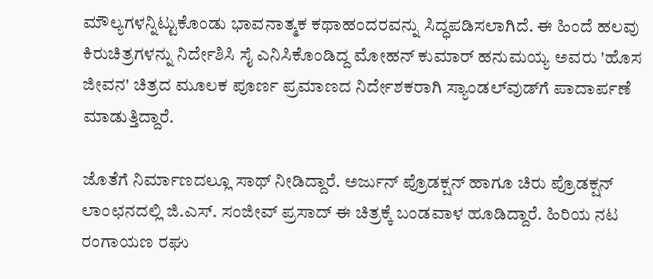ಮೌಲ್ಯಗಳನ್ನಿಟ್ಟುಕೊಂಡು ಭಾವನಾತ್ಮಕ ಕಥಾಹಂದರವನ್ನು ಸಿದ್ಧಪಡಿಸಲಾಗಿದೆ. ಈ ಹಿಂದೆ ಹಲವು ಕಿರುಚಿತ್ರಗಳನ್ನು ನಿರ್ದೇಶಿಸಿ ಸೈ ಎನಿಸಿಕೊಂಡಿದ್ದ ಮೋಹನ್ ಕುಮಾರ್ ಹನುಮಯ್ಯ ಅವರು 'ಹೊಸ ಜೀವನ' ಚಿತ್ರದ ಮೂಲಕ ಪೂರ್ಣ ಪ್ರಮಾಣದ ನಿರ್ದೇಶಕರಾಗಿ ಸ್ಯಾಂಡಲ್‌ವುಡ್‌ಗೆ ಪಾದಾರ್ಪಣೆ ಮಾಡುತ್ತಿದ್ದಾರೆ.

ಜೊತೆಗೆ ನಿರ್ಮಾಣದಲ್ಲೂ ಸಾಥ್ ನೀಡಿದ್ದಾರೆ. ಅರ್ಜುನ್ ಪ್ರೊಡಕ್ಷನ್ ಹಾಗೂ ಚಿರು ಪ್ರೊಡಕ್ಷನ್ ಲಾಂಛನದಲ್ಲಿ ಜಿ.ಎಸ್. ಸಂಜೀವ್ ಪ್ರಸಾದ್ ಈ ಚಿತ್ರಕ್ಕೆ ಬಂಡವಾಳ ಹೂಡಿದ್ದಾರೆ. ಹಿರಿಯ ನಟ ರಂಗಾಯಣ ರಘು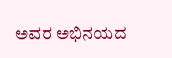ಅವರ ಅಭಿನಯದ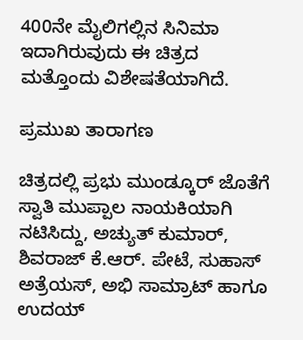400ನೇ ಮೈಲಿಗಲ್ಲಿನ ಸಿನಿಮಾ ಇದಾಗಿರುವುದು ಈ ಚಿತ್ರದ ಮತ್ತೊಂದು ವಿಶೇಷತೆಯಾಗಿದೆ.

ಪ್ರಮುಖ ತಾರಾಗಣ

ಚಿತ್ರದಲ್ಲಿ ಪ್ರಭು ಮುಂಡ್ಕೂರ್ ಜೊತೆಗೆ ಸ್ವಾತಿ ಮುಪ್ಪಾಲ ನಾಯಕಿಯಾಗಿ ನಟಿಸಿದ್ದು, ಅಚ್ಯುತ್ ಕುಮಾರ್, ಶಿವರಾಜ್ ಕೆ.ಆರ್. ಪೇಟೆ, ಸುಹಾಸ್ ಅತ್ರೆಯಸ್, ಅಭಿ ಸಾಮ್ರಾಟ್ ಹಾಗೂ ಉದಯ್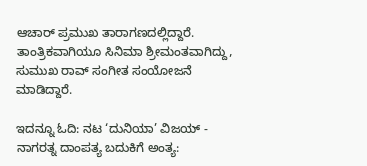ಆಚಾರ್ ಪ್ರಮುಖ ತಾರಾಗಣದಲ್ಲಿದ್ದಾರೆ. ತಾಂತ್ರಿಕವಾಗಿಯೂ ಸಿನಿಮಾ ಶ್ರೀಮಂತವಾಗಿದ್ದು, ಸುಮುಖ ರಾವ್ ಸಂಗೀತ ಸಂಯೋಜನೆ ಮಾಡಿದ್ದಾರೆ.

ಇದನ್ನೂ ಓದಿ: ನಟ ‘ದುನಿಯಾ’ ವಿಜಯ್ - ನಾಗರತ್ನ ದಾಂಪತ್ಯ ಬದುಕಿಗೆ ಅಂತ್ಯ: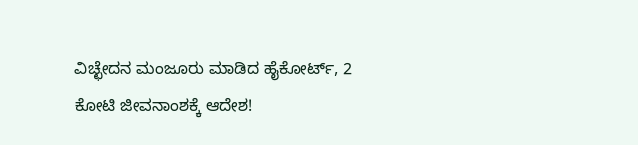ವಿಚ್ಛೇದನ ಮಂಜೂರು ಮಾಡಿದ ಹೈಕೋರ್ಟ್‌, 2 ಕೋಟಿ ಜೀವನಾಂಶಕ್ಕೆ ಆದೇಶ!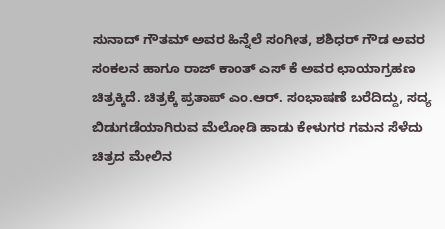ಸುನಾದ್ ಗೌತಮ್ ಅವರ ಹಿನ್ನೆಲೆ ಸಂಗೀತ, ಶಶಿಧರ್ ಗೌಡ ಅವರ ಸಂಕಲನ ಹಾಗೂ ರಾಜ್ ಕಾಂತ್ ಎಸ್ ಕೆ ಅವರ ಛಾಯಾಗ್ರಹಣ ಚಿತ್ರಕ್ಕಿದೆ. ಚಿತ್ರಕ್ಕೆ ಪ್ರತಾಪ್ ಎಂ.ಆರ್. ಸಂಭಾಷಣೆ ಬರೆದಿದ್ದು, ಸದ್ಯ ಬಿಡುಗಡೆಯಾಗಿರುವ ಮೆಲೋಡಿ ಹಾಡು ಕೇಳುಗರ ಗಮನ ಸೆಳೆದು ಚಿತ್ರದ ಮೇಲಿನ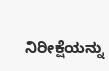ನಿರೀಕ್ಷೆಯನ್ನು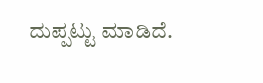ದುಪ್ಪಟ್ಟು ಮಾಡಿದೆ.